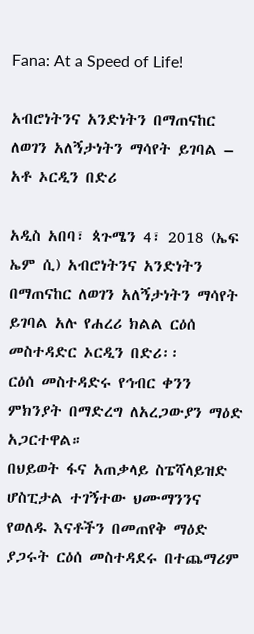Fana: At a Speed of Life!

አብሮነትንና አንድነትን በማጠናከር ለወገን አለኝታነትን ማሳየት ይገባል – አቶ ኦርዲን በድሪ

አዲስ አበባ፣ ጳጉሜን 4፣ 2018 (ኤፍ ኤም ሲ) አብሮነትንና አንድነትን በማጠናከር ለወገን አለኝታነትን ማሳየት ይገባል አሉ የሐረሪ ክልል ርዕሰ መስተዳድር ኦርዲን በድሪ፡፡
ርዕሰ መስተዳድሩ የኅብር ቀንን ምክንያት በማድረግ ለአረጋውያን ማዕድ አጋርተዋል።
በህይወት ፋና አጠቃላይ ስፔሻላይዝድ ሆስፒታል ተገኝተው ህሙማንንና የወለዱ እናቶችን በመጠየቅ ማዕድ ያጋሩት ርዕሰ መስተዳደሩ በተጨማሪም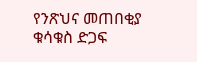የንጽህና መጠበቂያ ቁሳቁስ ድጋፍ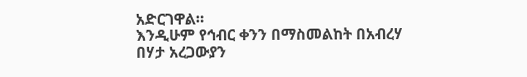አድርገዋል።
እንዲሁም የኅብር ቀንን በማስመልከት በአብረሃ በሃታ አረጋውያን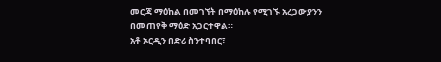መርጃ ማዕከል በመገኘት በማዕከሉ የሚገኙ አረጋውያንን በመጠየቅ ማዕድ አጋርተዋል።
አቶ ኦርዲን በድሪ ስንተባበር፣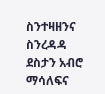ስንተዛዘንና ስንረዳዳ ደስታን አብሮ ማሳለፍና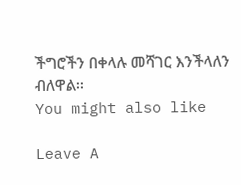ችግሮችን በቀላሉ መሻገር እንችላለን ብለዋል፡፡
You might also like

Leave A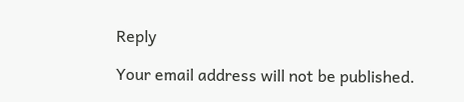Reply

Your email address will not be published.